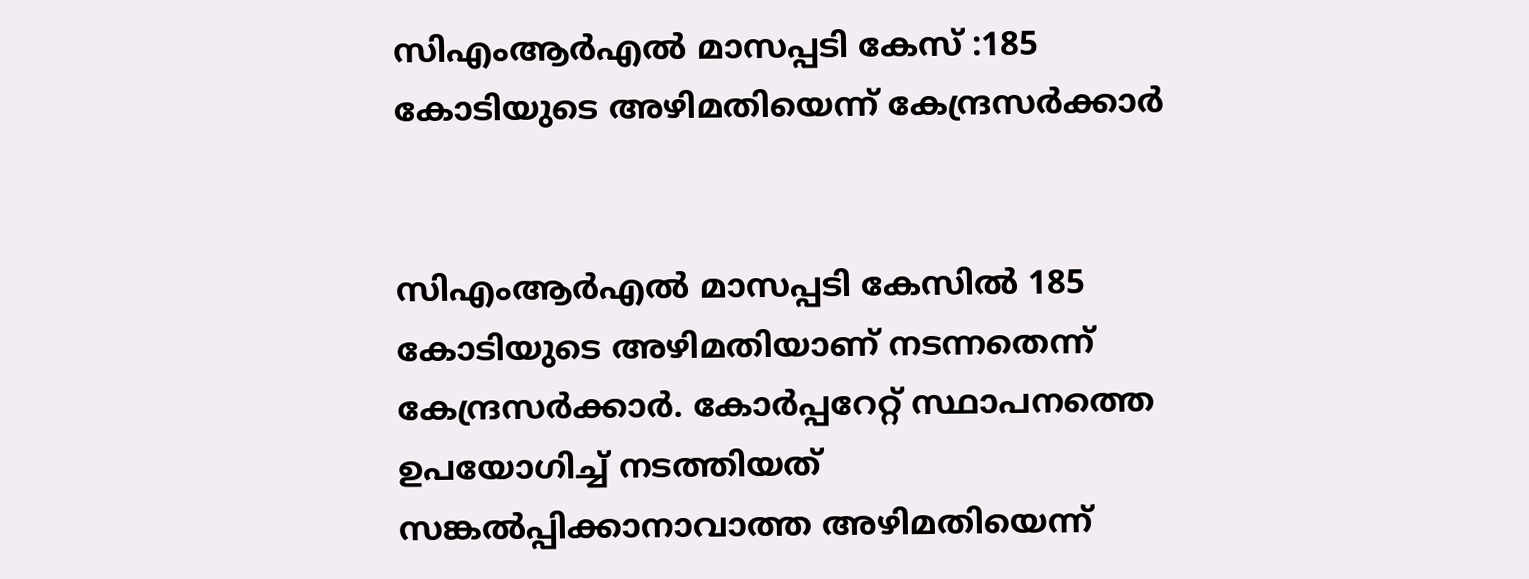സിഎംആർഎല്‍ മാസപ്പടി കേസ് :185 കോടിയുടെ അഴിമതിയെന്ന് കേന്ദ്രസര്‍ക്കാര്‍


സിഎംആർഎല്‍ മാസപ്പടി കേസില്‍ 185 കോടിയുടെ അഴിമതിയാണ് നടന്നതെന്ന് കേന്ദ്രസർക്കാർ. കോർപ്പറേറ്റ് സ്ഥാപനത്തെ ഉപയോഗിച്ച്‌ നടത്തിയത് സങ്കല്‍പ്പിക്കാനാവാത്ത അഴിമതിയെന്ന്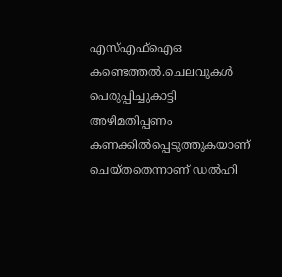എസ്‌എഫ്‌ഐഒ കണ്ടെത്തല്‍.ചെലവുകള്‍ പെരുപ്പിച്ചുകാട്ടി അഴിമതിപ്പണം കണക്കില്‍പ്പെടുത്തുകയാണ് ചെയ്തതെന്നാണ് ഡല്‍ഹി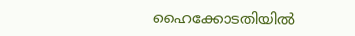ഹൈക്കോടതിയില്‍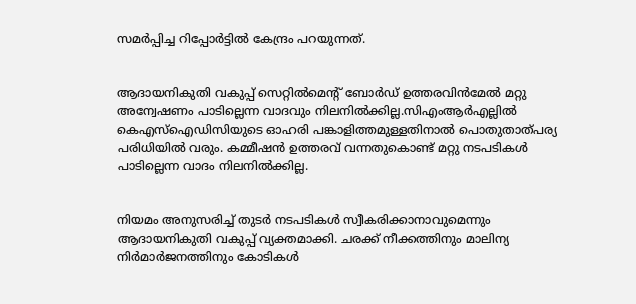സമർപ്പിച്ച റിപ്പോർട്ടില്‍ കേന്ദ്രം പറയുന്നത്.


ആദായനികുതി വകുപ്പ് സെറ്റില്‍മെന്റ് ബോർഡ് ഉത്തരവിൻമേല്‍ മറ്റു അന്വേഷണം പാടില്ലെന്ന വാദവും നിലനില്‍ക്കില്ല.സിഎംആർഎല്ലില്‍ കെഎസ്‌ഐഡിസിയുടെ ഓഹരി പങ്കാളിത്തമുള്ളതിനാല്‍ പൊതുതാത്പര്യ പരിധിയില്‍ വരും. കമ്മീഷൻ ഉത്തരവ് വന്നതുകൊണ്ട് മറ്റു നടപടികള്‍ പാടില്ലെന്ന വാദം നിലനില്‍ക്കില്ല.


നിയമം അനുസരിച്ച്‌ തുടർ നടപടികള്‍ സ്വീകരിക്കാനാവുമെന്നും ആദായനികുതി വകുപ്പ് വ്യക്തമാക്കി. ചരക്ക് നീക്കത്തിനും മാലിന്യ നിർമാർജനത്തിനും കോടികള്‍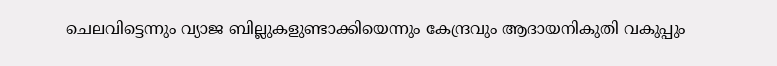ചെലവിട്ടെന്നും വ്യാജ ബില്ലുകളുണ്ടാക്കിയെന്നും കേന്ദ്രവും ആദായനികുതി വകുപ്പും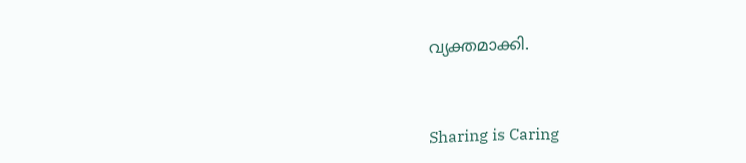വ്യക്തമാക്കി.



Sharing is Caring